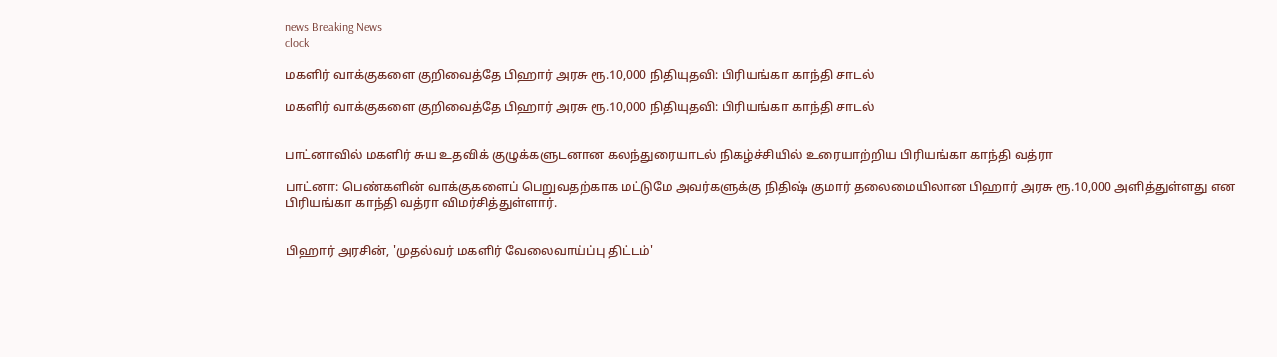news Breaking News
clock

மகளிர் வாக்குகளை குறிவைத்தே பிஹார் அரசு ரூ.10,000 நிதியுதவி: பிரியங்கா காந்தி சாடல்

மகளிர் வாக்குகளை குறிவைத்தே பிஹார் அரசு ரூ.10,000 நிதியுதவி: பிரியங்கா காந்தி சாடல்


பாட்னாவில் மகளிர் சுய உதவிக் குழுக்களுடனான கலந்துரையாடல் நிகழ்ச்சியில் உரையாற்றிய பிரியங்கா காந்தி வத்ரா

பாட்னா: பெண்களின் வாக்குகளைப் பெறுவதற்காக மட்டுமே அவர்களுக்கு நிதிஷ் குமார் தலைமையிலான பிஹார் அரசு ரூ.10,000 அளித்துள்ளது என பிரியங்கா காந்தி வத்ரா விமர்சித்துள்ளார்.


பிஹார் அரசின், 'முதல்வர் மகளிர் வேலைவாய்ப்பு திட்டம்'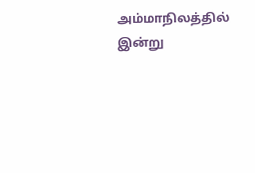அம்மாநிலத்தில் இன்று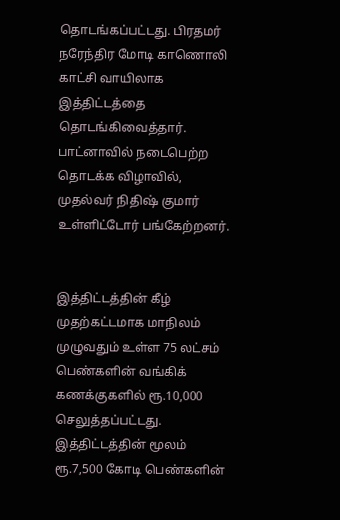தொடங்கப்பட்டது. பிரதமர் நரேந்திர மோடி காணொலி காட்சி வாயிலாக இத்திட்டத்தை தொடங்கிவைத்தார். பாட்னாவில் நடைபெற்ற தொடக்க விழாவில், முதல்வர் நிதிஷ் குமார் உள்ளிட்டோர் பங்கேற்றனர்.


இத்திட்டத்தின் கீழ் முதற்கட்டமாக மாநிலம் முழுவதும் உள்ள 75 லட்சம் பெண்களின் வங்கிக் கணக்குகளில் ரூ.10,000 செலுத்தப்பட்டது. இத்திட்டத்தின் மூலம் ரூ.7,500 கோடி பெண்களின்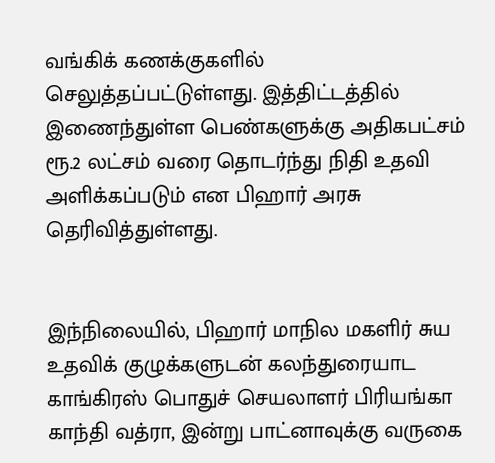வங்கிக் கணக்குகளில் செலுத்தப்பட்டுள்ளது. இத்திட்டத்தில் இணைந்துள்ள பெண்களுக்கு அதிகபட்சம் ரூ.2 லட்சம் வரை தொடர்ந்து நிதி உதவி அளிக்கப்படும் என பிஹார் அரசு தெரிவித்துள்ளது.


இந்நிலையில், பிஹார் மாநில மகளிர் சுய உதவிக் குழுக்களுடன் கலந்துரையாட காங்கிரஸ் பொதுச் செயலாளர் பிரியங்கா காந்தி வத்ரா, இன்று பாட்னாவுக்கு வருகை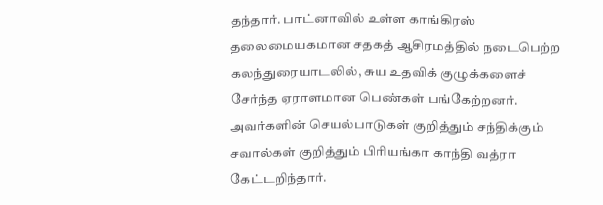தந்தார். பாட்னாவில் உள்ள காங்கிரஸ் தலைமையகமான சதகத் ஆசிரமத்தில் நடைபெற்ற கலந்துரையாடலில், சுய உதவிக் குழுக்களைச் சேர்ந்த ஏராளமான பெண்கள் பங்கேற்றனர். அவர்களின் செயல்பாடுகள் குறித்தும் சந்திக்கும் சவால்கள் குறித்தும் பிரியங்கா காந்தி வத்ரா கேட்டறிந்தார்.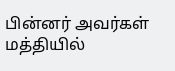பின்னர் அவர்கள் மத்தியில்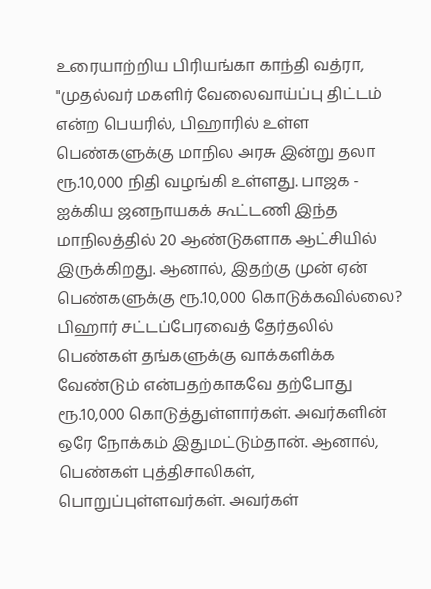உரையாற்றிய பிரியங்கா காந்தி வத்ரா, "முதல்வர் மகளிர் வேலைவாய்ப்பு திட்டம் என்ற பெயரில், பிஹாரில் உள்ள பெண்களுக்கு மாநில அரசு இன்று தலா ரூ.10,000 நிதி வழங்கி உள்ளது. பாஜக - ஐக்கிய ஜனநாயகக் கூட்டணி இந்த மாநிலத்தில் 20 ஆண்டுகளாக ஆட்சியில் இருக்கிறது. ஆனால், இதற்கு முன் ஏன் பெண்களுக்கு ரூ.10,000 கொடுக்கவில்லை? பிஹார் சட்டப்பேரவைத் தேர்தலில் பெண்கள் தங்களுக்கு வாக்களிக்க வேண்டும் என்பதற்காகவே தற்போது ரூ.10,000 கொடுத்துள்ளார்கள். அவர்களின் ஒரே நோக்கம் இதுமட்டும்தான். ஆனால், பெண்கள் புத்திசாலிகள், பொறுப்புள்ளவர்கள். அவர்கள்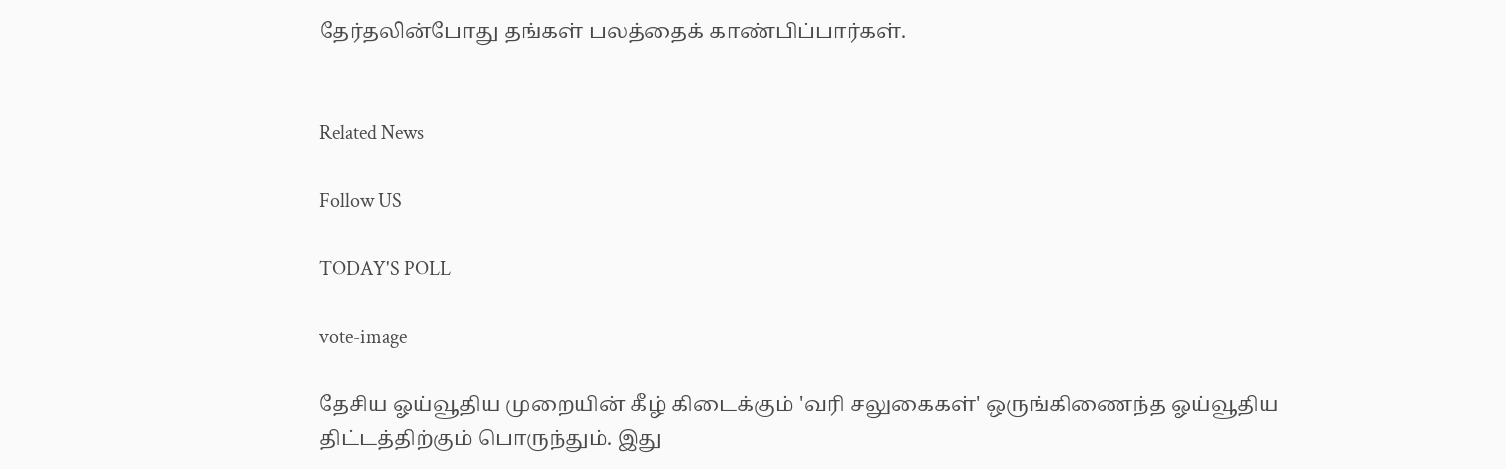தேர்தலின்போது தங்கள் பலத்தைக் காண்பிப்பார்கள்.


Related News

Follow US

TODAY'S POLL

vote-image

தேசிய ஓய்வூதிய முறையின் கீழ் கிடைக்கும் 'வரி சலுகைகள்' ஒருங்கிணைந்த ஓய்வூதிய திட்டத்திற்கும் பொருந்தும். இது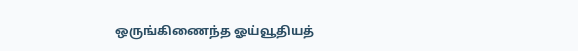ஒருங்கிணைந்த ஓய்வூதியத்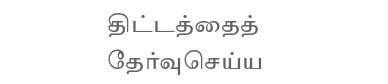திட்டத்தைத் தேர்வுசெய்ய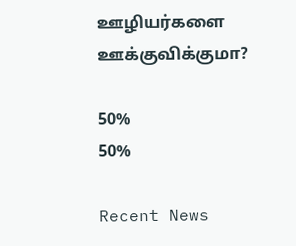ஊழியர்களை ஊக்குவிக்குமா?

50%
50%

Recent News